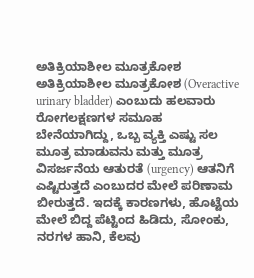ಅತಿಕ್ರಿಯಾಶೀಲ ಮೂತ್ರಕೋಶ ಅತಿಕ್ರಿಯಾಶೀಲ ಮೂತ್ರಕೋಶ (Overactive urinary bladder) ಎಂಬುದು ಹಲವಾರು ರೋಗಲಕ್ಷಣಗಳ ಸಮೂಹ ಬೇನೆಯಾಗಿದ್ದು, ಒಬ್ಬ ವ್ಯಕ್ತಿ ಎಷ್ಟು ಸಲ ಮೂತ್ರ ಮಾಡುವನು ಮತ್ತು ಮೂತ್ರ ವಿಸರ್ಜನೆಯ ಆತುರತೆ (urgency) ಆತನಿಗೆ ಎಷ್ಟಿರುತ್ತದೆ ಎಂಬುದರ ಮೇಲೆ ಪರಿಣಾಮ ಬೀರುತ್ತದೆ. ಇದಕ್ಕೆ ಕಾರಣಗಳು, ಹೊಟ್ಟೆಯ ಮೇಲೆ ಬಿದ್ದ ಪೆಟ್ಟಿಂದ ಹಿಡಿದು, ಸೋಂಕು, ನರಗಳ ಹಾನಿ, ಕೆಲವು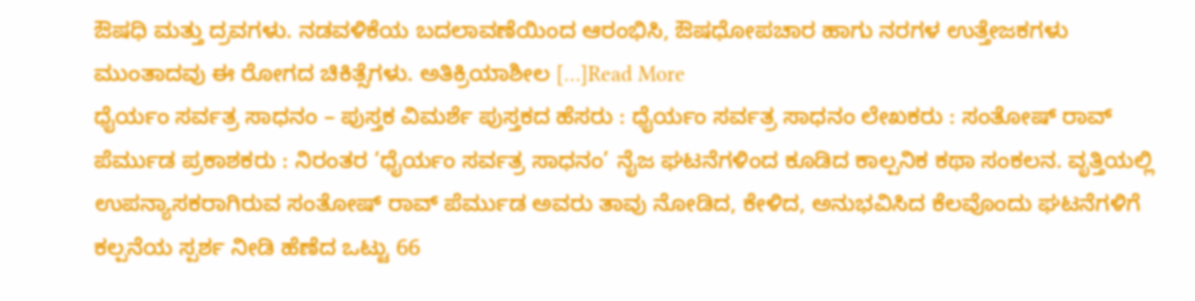ಔಷಧಿ ಮತ್ತು ದ್ರವಗಳು. ನಡವಳಿಕೆಯ ಬದಲಾವಣೆಯಿಂದ ಆರಂಭಿಸಿ, ಔಷಧೋಪಚಾರ ಹಾಗು ನರಗಳ ಉತ್ತೇಜಕಗಳು ಮುಂತಾದವು ಈ ರೋಗದ ಚಿಕಿತ್ಸೆಗಳು. ಅತಿಕ್ರಿಯಾಶೀಲ […]Read More
ಧೈರ್ಯಂ ಸರ್ವತ್ರ ಸಾಧನಂ – ಪುಸ್ತಕ ವಿಮರ್ಶೆ ಪುಸ್ತಕದ ಹೆಸರು : ಧೈರ್ಯಂ ಸರ್ವತ್ರ ಸಾಧನಂ ಲೇಖಕರು : ಸಂತೋಷ್ ರಾವ್ ಪೆರ್ಮುಡ ಪ್ರಕಾಶಕರು : ನಿರಂತರ ‘ಧೈರ್ಯಂ ಸರ್ವತ್ರ ಸಾಧನಂ’ ನೈಜ ಘಟನೆಗಳಿಂದ ಕೂಡಿದ ಕಾಲ್ಪನಿಕ ಕಥಾ ಸಂಕಲನ. ವೃತ್ತಿಯಲ್ಲಿ ಉಪನ್ಯಾಸಕರಾಗಿರುವ ಸಂತೋಷ್ ರಾವ್ ಪೆರ್ಮುಡ ಅವರು ತಾವು ನೋಡಿದ, ಕೇಳಿದ, ಅನುಭವಿಸಿದ ಕೆಲವೊಂದು ಘಟನೆಗಳಿಗೆ ಕಲ್ಪನೆಯ ಸ್ಪರ್ಶ ನೀಡಿ ಹೆಣೆದ ಒಟ್ಟು 66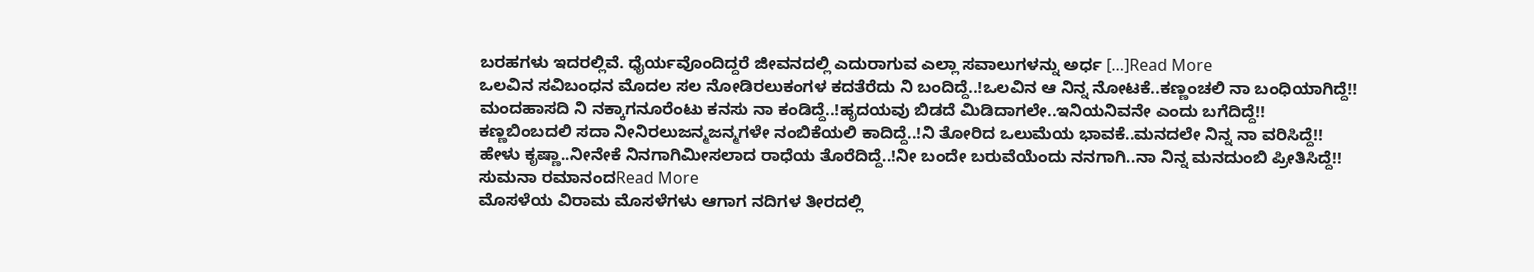ಬರಹಗಳು ಇದರಲ್ಲಿವೆ. ಧೈರ್ಯವೊಂದಿದ್ದರೆ ಜೀವನದಲ್ಲಿ ಎದುರಾಗುವ ಎಲ್ಲಾ ಸವಾಲುಗಳನ್ನು ಅರ್ಧ […]Read More
ಒಲವಿನ ಸವಿಬಂಧನ ಮೊದಲ ಸಲ ನೋಡಿರಲುಕಂಗಳ ಕದತೆರೆದು ನಿ ಬಂದಿದ್ದೆ..!ಒಲವಿನ ಆ ನಿನ್ನ ನೋಟಕೆ..ಕಣ್ಣಂಚಲಿ ನಾ ಬಂಧಿಯಾಗಿದ್ದೆ!! ಮಂದಹಾಸದಿ ನಿ ನಕ್ಕಾಗನೂರೆಂಟು ಕನಸು ನಾ ಕಂಡಿದ್ದೆ..!ಹೃದಯವು ಬಿಡದೆ ಮಿಡಿದಾಗಲೇ..ಇನಿಯನಿವನೇ ಎಂದು ಬಗೆದಿದ್ದೆ!! ಕಣ್ಣಬಿಂಬದಲಿ ಸದಾ ನೀನಿರಲುಜನ್ಮಜನ್ಮಗಳೇ ನಂಬಿಕೆಯಲಿ ಕಾದಿದ್ದೆ..!ನಿ ತೋರಿದ ಒಲುಮೆಯ ಭಾವಕೆ..ಮನದಲೇ ನಿನ್ನ ನಾ ವರಿಸಿದ್ದೆ!! ಹೇಳು ಕೃಷ್ಣಾ..ನೀನೇಕೆ ನಿನಗಾಗಿಮೀಸಲಾದ ರಾಧೆಯ ತೊರೆದಿದ್ದೆ..!ನೀ ಬಂದೇ ಬರುವೆಯೆಂದು ನನಗಾಗಿ..ನಾ ನಿನ್ನ ಮನದುಂಬಿ ಪ್ರೀತಿಸಿದ್ದೆ!! ಸುಮನಾ ರಮಾನಂದRead More
ಮೊಸಳೆಯ ವಿರಾಮ ಮೊಸಳೆಗಳು ಆಗಾಗ ನದಿಗಳ ತೀರದಲ್ಲಿ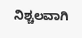ನಿಶ್ಚಲವಾಗಿ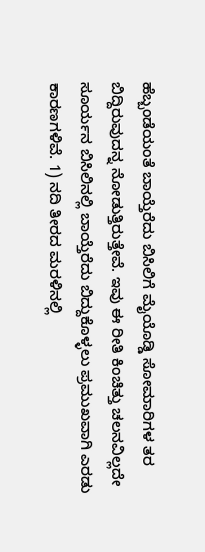ಹೆಬ್ಬಂಡೆಯಂತೆ ಬಾಯ್ತೆರೆದು ಬಿಸಿಲಿಗೆ ಮೈಯೊಡ್ಡಿ ಸೋಮಾರಿಗಳ ತರ ಬಿದ್ದಿರುವುದನ್ನ ನೋಡುತ್ತಿರುತ್ತೇವೆ. ಇವು ಈ ರೀತಿ ಕಿಂಚಿತ್ತು ಚಲನವಿಲ್ಲದೇ ಸೂರ್ಯನ ಬಿಸಿಲಿನಲ್ಲಿ ಬಾಯ್ತೆರೆದು ಬಿದ್ದುಕೊಳ್ಳಲು ಪ್ರಮುಖವಾಗಿ ಎರಡು ಕಾರಣಗಳಿವೆ. 1) ನದಿ ತೀರದ ಮರಳಿನಲ್ಲಿ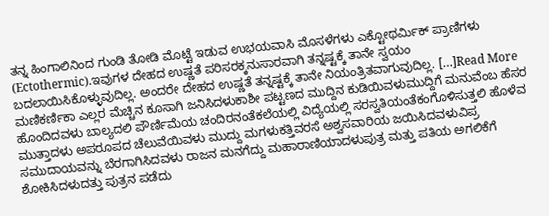ತನ್ನ ಹಿಂಗಾಲಿನಿಂದ ಗುಂಡಿ ತೋಡಿ ಮೊಟ್ಟೆ ಇಡುವ ಉಭಯವಾಸಿ ಮೊಸಳೆಗಳು ಎಕ್ಟೋಥರ್ಮಿಕ್ ಪ್ರಾಣಿಗಳು (Ectothermic).ಇವುಗಳ ದೇಹದ ಉಷ್ಣತೆ ಪರಿಸರಕ್ಕನುಸಾರವಾಗಿ ತನ್ನಷ್ಟಕ್ಕೆ ತಾನೇ ಸ್ವಯಂ ಬದಲಾಯಿಸಿಕೊಳ್ಳುವುದಿಲ್ಲ. ಅಂದರೇ ದೇಹದ ಉಷ್ಣತೆ ತನ್ನಷ್ಟಕ್ಕೆ ತಾನೇ ನಿಯಂತ್ರಿತವಾಗುವುದಿಲ್ಲ. […]Read More
ಮಣಿಕರ್ಣಿಕಾ ಎಲ್ಲರ ಮೆಚ್ಚಿನ ಕೂಸಾಗಿ ಜನಿಸಿದಳುಕಾಶೀ ಪಟ್ಟಣದ ಮುದ್ದಿನ ಕುಡಿಯಿವಳುಮುದ್ದಿಗೆ ಮನುವೆಂಬ ಹೆಸರ ಹೊಂದಿದವಳು ಬಾಲ್ಯದಲಿ ಪೌರ್ಣಿಮೆಯ ಚಂದಿರನಂತೆಕಲೆಯಲ್ಲಿ ವಿದ್ಯೆಯಲ್ಲಿ ಸರಸ್ವತಿಯಂತೆಕಂಗೊಳಿಸುತ್ತಲಿ ಹೊಳೆವ ಮುತ್ತಾದಳು ಅಪರೂಪದ ಚೆಲುವೆಯಿವಳು ಮುದ್ದು ಮಗಳುಕತ್ತಿವರಸೆ ಅಶ್ವಸವಾರಿಯ ಜಯಿಸಿದವಳುವಿಪ್ರ ಸಮುದಾಯವನ್ನು ಬೆರಗಾಗಿಸಿದವಳು ರಾಜನ ಮನಗೆದ್ದು ಮಹಾರಾಣಿಯಾದಳುಪುತ್ರ ಮತ್ತು ಪತಿಯ ಅಗಲಿಕೆಗೆ ಶೋಕಿಸಿದಳುದತ್ತು ಪುತ್ರನ ಪಡೆದು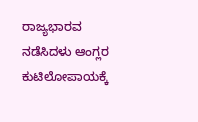ರಾಜ್ಯಭಾರವ ನಡೆಸಿದಳು ಆಂಗ್ಲರ ಕುಟಿಲೋಪಾಯಕ್ಕೆ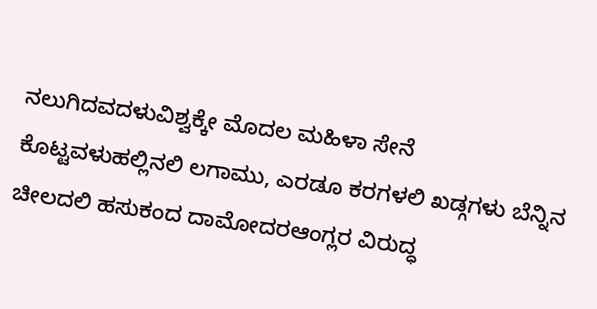ನಲುಗಿದವದಳುವಿಶ್ವಕ್ಕೇ ಮೊದಲ ಮಹಿಳಾ ಸೇನೆ ಕೊಟ್ಟವಳುಹಲ್ಲಿನಲಿ ಲಗಾಮು, ಎರಡೂ ಕರಗಳಲಿ ಖಡ್ಗಗಳು ಬೆನ್ನಿನ ಚೀಲದಲಿ ಹಸುಕಂದ ದಾಮೋದರಆಂಗ್ಲರ ವಿರುದ್ಧ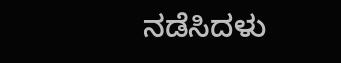ನಡೆಸಿದಳು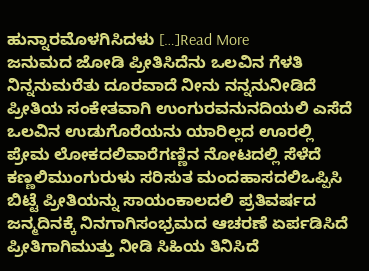ಹುನ್ನಾರಮೊಳಗಿಸಿದಳು […]Read More
ಜನುಮದ ಜೋಡಿ ಪ್ರೀತಿಸಿದೆನು ಒಲವಿನ ಗೆಳತಿ ನಿನ್ನನುಮರೆತು ದೂರವಾದೆ ನೀನು ನನ್ನನುನೀಡಿದೆ ಪ್ರೀತಿಯ ಸಂಕೇತವಾಗಿ ಉಂಗುರವನುನದಿಯಲಿ ಎಸೆದೆ ಒಲವಿನ ಉಡುಗೊರೆಯನು ಯಾರಿಲ್ಲದ ಊರಲ್ಲಿ ಪ್ರೇಮ ಲೋಕದಲಿವಾರೆಗಣ್ಣಿನ ನೋಟದಲ್ಲಿ ಸೆಳೆದೆ ಕಣ್ಣಲಿಮುಂಗುರುಳು ಸರಿಸುತ ಮಂದಹಾಸದಲಿಒಪ್ಪಿಸಿ ಬಿಟ್ಟೆ ಪ್ರೀತಿಯನ್ನು ಸಾಯಂಕಾಲದಲಿ ಪ್ರತಿವರ್ಷದ ಜನ್ಮದಿನಕ್ಕೆ ನಿನಗಾಗಿಸಂಭ್ರಮದ ಆಚರಣೆ ಏರ್ಪಡಿಸಿದೆ ಪ್ರೀತಿಗಾಗಿಮುತ್ತು ನೀಡಿ ಸಿಹಿಯ ತಿನಿಸಿದೆ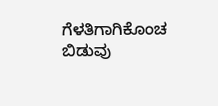ಗೆಳತಿಗಾಗಿಕೊಂಚ ಬಿಡುವು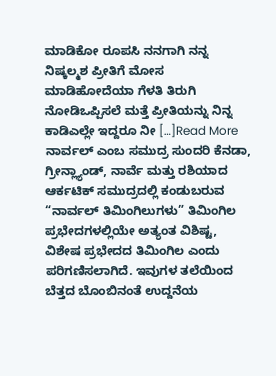ಮಾಡಿಕೋ ರೂಪಸಿ ನನಗಾಗಿ ನನ್ನ ನಿಷ್ಕಲ್ಮಶ ಪ್ರೀತಿಗೆ ಮೋಸ ಮಾಡಿಹೋದೆಯಾ ಗೆಳತಿ ತಿರುಗಿ ನೋಡಿಒಪ್ಪಿಸಲೆ ಮತ್ತೆ ಪ್ರೀತಿಯನ್ನು ನಿನ್ನ ಕಾಡಿಎಲ್ಲೇ ಇದ್ದರೂ ನೀ […]Read More
ನಾರ್ವಲ್ ಎಂಬ ಸಮುದ್ರ ಸುಂದರಿ ಕೆನಡಾ, ಗ್ರೀನ್ಲ್ಯಾಂಡ್, ನಾರ್ವೆ ಮತ್ತು ರಶಿಯಾದ ಆರ್ಕಟಿಕ್ ಸಮುದ್ರದಲ್ಲಿ ಕಂಡುಬರುವ “ನಾರ್ವಲ್ ತಿಮಿಂಗಿಲುಗಳು” ತಿಮಿಂಗಿಲ ಪ್ರಭೇದಗಳಲ್ಲಿಯೇ ಅತ್ಯಂತ ವಿಶಿಷ್ಟ, ವಿಶೇಷ ಪ್ರಭೇದದ ತಿಮಿಂಗಿಲ ಎಂದು ಪರಿಗಣಿಸಲಾಗಿದೆ. ಇವುಗಳ ತಲೆಯಿಂದ ಬೆತ್ತದ ಬೊಂಬಿನಂತೆ ಉದ್ದನೆಯ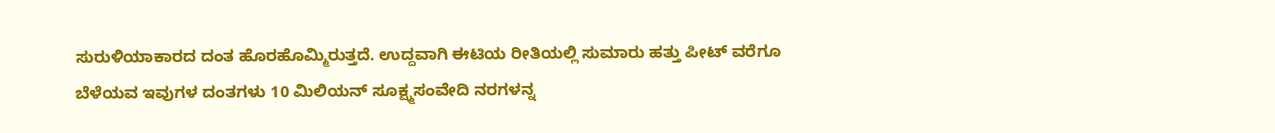ಸುರುಳಿಯಾಕಾರದ ದಂತ ಹೊರಹೊಮ್ಮಿರುತ್ತದೆ. ಉದ್ದವಾಗಿ ಈಟಿಯ ರೀತಿಯಲ್ಲಿ ಸುಮಾರು ಹತ್ತು ಪೀಟ್ ವರೆಗೂ ಬೆಳೆಯವ ಇವುಗಳ ದಂತಗಳು 10 ಮಿಲಿಯನ್ ಸೂಕ್ಷ್ಮಸಂವೇದಿ ನರಗಳನ್ನ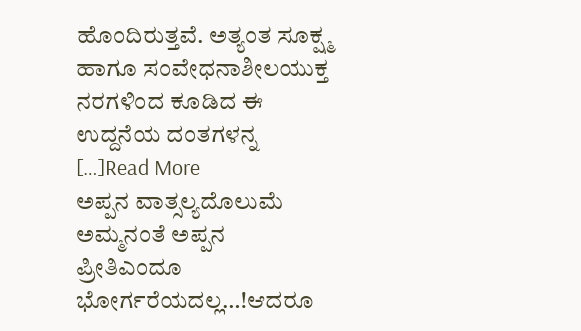ಹೊಂದಿರುತ್ತವೆ. ಅತ್ಯಂತ ಸೂಕ್ಷ್ಮ ಹಾಗೂ ಸಂವೇಧನಾಶೀಲಯುಕ್ತ ನರಗಳಿಂದ ಕೂಡಿದ ಈ ಉದ್ದನೆಯ ದಂತಗಳನ್ನ […]Read More
ಅಪ್ಪನ ವಾತ್ಸಲ್ಯದೊಲುಮೆ ಅಮ್ಮನಂತೆ ಅಪ್ಪನ ಪ್ರೀತಿಎಂದೂ ಭೋರ್ಗರೆಯದಲ್ಲ…!ಆದರೂ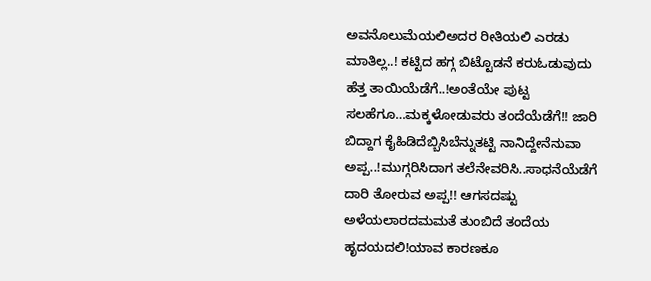ಅವನೊಲುಮೆಯಲಿಅದರ ರೀತಿಯಲಿ ಎರಡು ಮಾತಿಲ್ಲ..! ಕಟ್ಟಿದ ಹಗ್ಗ ಬಿಟ್ಟೊಡನೆ ಕರುಓಡುವುದು ಹೆತ್ತ ತಾಯಿಯೆಡೆಗೆ..!ಅಂತೆಯೇ ಪುಟ್ಟ ಸಲಹೆಗೂ…ಮಕ್ಕಳೋಡುವರು ತಂದೆಯೆಡೆಗೆ!! ಜಾರಿ ಬಿದ್ದಾಗ ಕೈಹಿಡಿದೆಬ್ಬಿಸಿಬೆನ್ನುತಟ್ಟಿ ನಾನಿದ್ದೇನೆನುವಾ ಅಪ್ಪ..!ಮುಗ್ಗರಿಸಿದಾಗ ತಲೆನೇವರಿಸಿ..ಸಾಧನೆಯೆಡೆಗೆ ದಾರಿ ತೋರುವ ಅಪ್ಪ!! ಆಗಸದಷ್ಟು ಅಳೆಯಲಾರದಮಮತೆ ತುಂಬಿದೆ ತಂದೆಯ ಹೃದಯದಲಿ!ಯಾವ ಕಾರಣಕೂ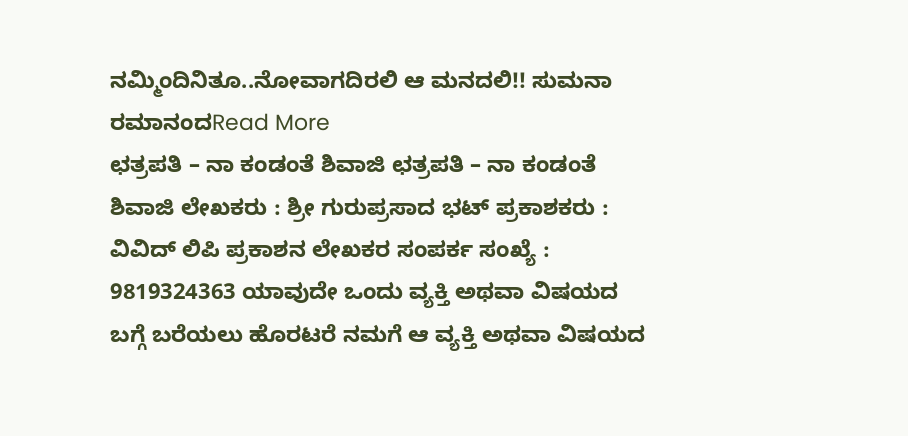ನಮ್ಮಿಂದಿನಿತೂ..ನೋವಾಗದಿರಲಿ ಆ ಮನದಲಿ!! ಸುಮನಾ ರಮಾನಂದRead More
ಛತ್ರಪತಿ – ನಾ ಕಂಡಂತೆ ಶಿವಾಜಿ ಛತ್ರಪತಿ – ನಾ ಕಂಡಂತೆ ಶಿವಾಜಿ ಲೇಖಕರು : ಶ್ರೀ ಗುರುಪ್ರಸಾದ ಭಟ್ ಪ್ರಕಾಶಕರು : ವಿವಿದ್ ಲಿಪಿ ಪ್ರಕಾಶನ ಲೇಖಕರ ಸಂಪರ್ಕ ಸಂಖ್ಯೆ : 9819324363 ಯಾವುದೇ ಒಂದು ವ್ಯಕ್ತಿ ಅಥವಾ ವಿಷಯದ ಬಗ್ಗೆ ಬರೆಯಲು ಹೊರಟರೆ ನಮಗೆ ಆ ವ್ಯಕ್ತಿ ಅಥವಾ ವಿಷಯದ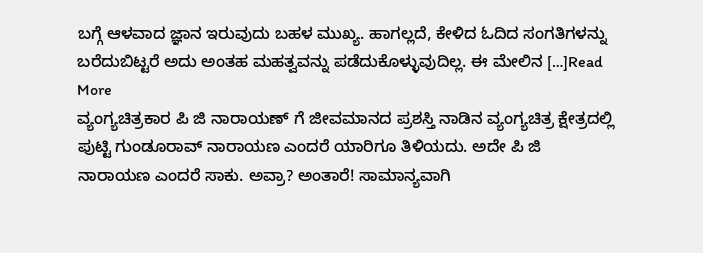ಬಗ್ಗೆ ಆಳವಾದ ಜ್ಞಾನ ಇರುವುದು ಬಹಳ ಮುಖ್ಯ. ಹಾಗಲ್ಲದೆ, ಕೇಳಿದ ಓದಿದ ಸಂಗತಿಗಳನ್ನು ಬರೆದುಬಿಟ್ಟರೆ ಅದು ಅಂತಹ ಮಹತ್ವವನ್ನು ಪಡೆದುಕೊಳ್ಳುವುದಿಲ್ಲ. ಈ ಮೇಲಿನ […]Read More
ವ್ಯಂಗ್ಯಚಿತ್ರಕಾರ ಪಿ ಜಿ ನಾರಾಯಣ್ ಗೆ ಜೀವಮಾನದ ಪ್ರಶಸ್ತಿ ನಾಡಿನ ವ್ಯಂಗ್ಯಚಿತ್ರ ಕ್ಷೇತ್ರದಲ್ಲಿ ಪುಟ್ಟಿ ಗುಂಡೂರಾವ್ ನಾರಾಯಣ ಎಂದರೆ ಯಾರಿಗೂ ತಿಳಿಯದು. ಅದೇ ಪಿ ಜಿ ನಾರಾಯಣ ಎಂದರೆ ಸಾಕು. ಅವ್ರಾ? ಅಂತಾರೆ! ಸಾಮಾನ್ಯವಾಗಿ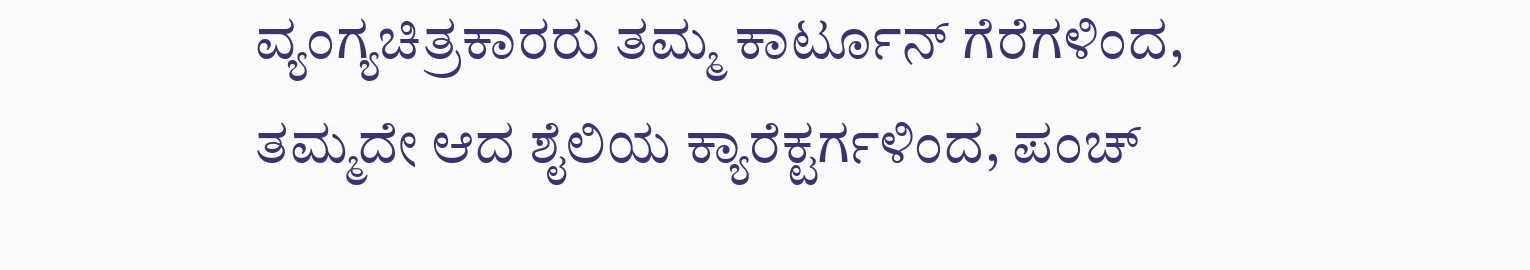ವ್ಯಂಗ್ಯಚಿತ್ರಕಾರರು ತಮ್ಮ ಕಾರ್ಟೂನ್ ಗೆರೆಗಳಿಂದ, ತಮ್ಮದೇ ಆದ ಶೈಲಿಯ ಕ್ಯಾರೆಕ್ಟರ್ಗಳಿಂದ, ಪಂಚ್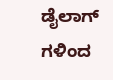ಡೈಲಾಗ್ ಗಳಿಂದ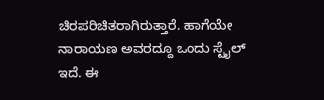ಚಿರಪರಿಚಿತರಾಗಿರುತ್ತಾರೆ. ಹಾಗೆಯೇ ನಾರಾಯಣ ಅವರದ್ದೂ ಒಂದು ಸ್ಟೈಲ್ ಇದೆ. ಈ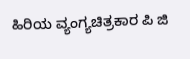ಹಿರಿಯ ವ್ಯಂಗ್ಯಚಿತ್ರಕಾರ ಪಿ ಜಿ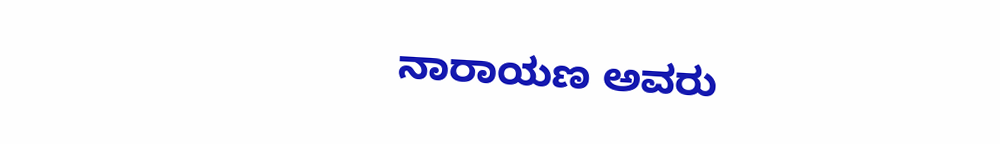ನಾರಾಯಣ ಅವರು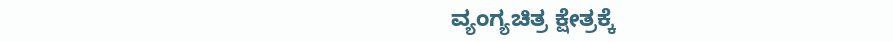ವ್ಯಂಗ್ಯಚಿತ್ರ ಕ್ಷೇತ್ರಕ್ಕೆ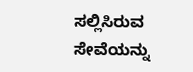ಸಲ್ಲಿಸಿರುವ ಸೇವೆಯನ್ನು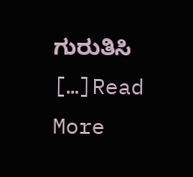ಗುರುತಿಸಿ […]Read More